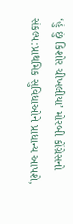‘હું છું કિશોર ચીખલીયા’ મોરબી કોંગ્રેસનો સંકલ્પ:પ્રાથમિક સુવિધાઓને પ્રાધાન્ય આપશે,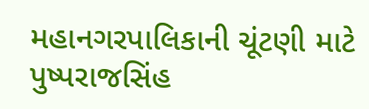મહાનગરપાલિકાની ચૂંટણી માટે પુષ્પરાજસિંહ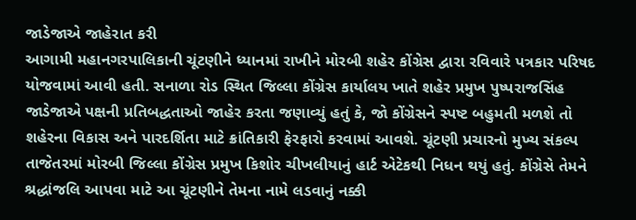જાડેજાએ જાહેરાત કરી
આગામી મહાનગરપાલિકાની ચૂંટણીને ધ્યાનમાં રાખીને મોરબી શહેર કોંગ્રેસ દ્વારા રવિવારે પત્રકાર પરિષદ યોજવામાં આવી હતી. સનાળા રોડ સ્થિત જિલ્લા કોંગ્રેસ કાર્યાલય ખાતે શહેર પ્રમુખ પુષ્પરાજસિંહ જાડેજાએ પક્ષની પ્રતિબદ્ધતાઓ જાહેર કરતા જણાવ્યું હતું કે, જો કોંગ્રેસને સ્પષ્ટ બહુમતી મળશે તો શહેરના વિકાસ અને પારદર્શિતા માટે ક્રાંતિકારી ફેરફારો કરવામાં આવશે. ચૂંટણી પ્રચારનો મુખ્ય સંકલ્પ તાજેતરમાં મોરબી જિલ્લા કોંગ્રેસ પ્રમુખ કિશોર ચીખલીયાનું હાર્ટ એટેકથી નિધન થયું હતું. કોંગ્રેસે તેમને શ્રદ્ધાંજલિ આપવા માટે આ ચૂંટણીને તેમના નામે લડવાનું નક્કી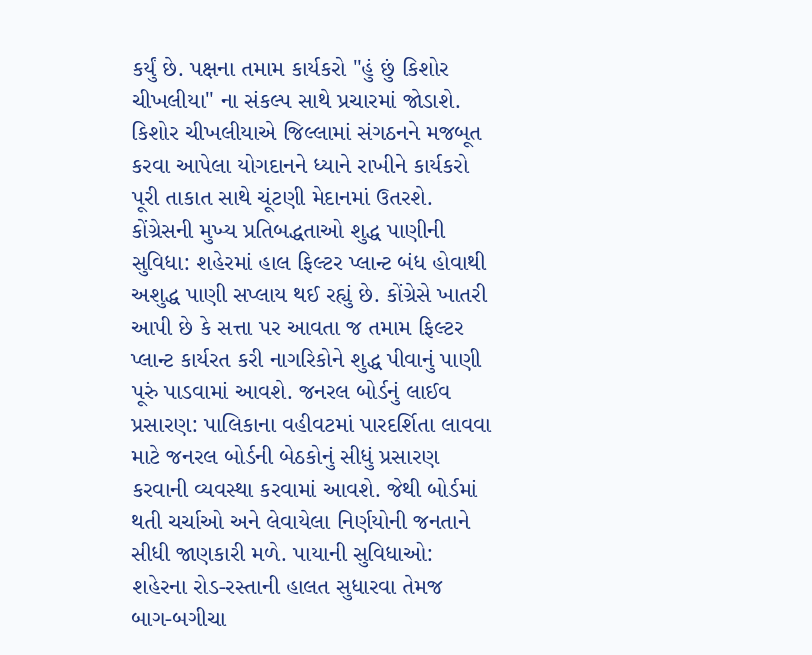કર્યું છે. પક્ષના તમામ કાર્યકરો "હું છું કિશોર ચીખલીયા" ના સંકલ્પ સાથે પ્રચારમાં જોડાશે. કિશોર ચીખલીયાએ જિલ્લામાં સંગઠનને મજબૂત કરવા આપેલા યોગદાનને ધ્યાને રાખીને કાર્યકરો પૂરી તાકાત સાથે ચૂંટણી મેદાનમાં ઉતરશે. કોંગ્રેસની મુખ્ય પ્રતિબદ્ધતાઓ શુદ્ધ પાણીની સુવિધા: શહેરમાં હાલ ફિલ્ટર પ્લાન્ટ બંધ હોવાથી અશુદ્ધ પાણી સપ્લાય થઈ રહ્યું છે. કોંગ્રેસે ખાતરી આપી છે કે સત્તા પર આવતા જ તમામ ફિલ્ટર પ્લાન્ટ કાર્યરત કરી નાગરિકોને શુદ્ધ પીવાનું પાણી પૂરું પાડવામાં આવશે. જનરલ બોર્ડનું લાઈવ પ્રસારણ: પાલિકાના વહીવટમાં પારદર્શિતા લાવવા માટે જનરલ બોર્ડની બેઠકોનું સીધું પ્રસારણ કરવાની વ્યવસ્થા કરવામાં આવશે. જેથી બોર્ડમાં થતી ચર્ચાઓ અને લેવાયેલા નિર્ણયોની જનતાને સીધી જાણકારી મળે. પાયાની સુવિધાઓ: શહેરના રોડ-રસ્તાની હાલત સુધારવા તેમજ બાગ-બગીચા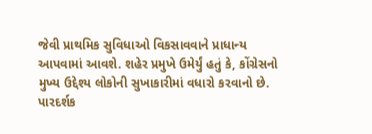જેવી પ્રાથમિક સુવિધાઓ વિકસાવવાને પ્રાધાન્ય આપવામાં આવશે. શહેર પ્રમુખે ઉમેર્યું હતું કે, કોંગ્રેસનો મુખ્ય ઉદ્દેશ્ય લોકોની સુખાકારીમાં વધારો કરવાનો છે. પારદર્શક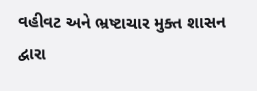વહીવટ અને ભ્રષ્ટાચાર મુક્ત શાસન દ્વારા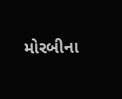મોરબીના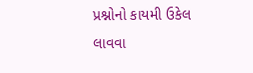પ્રશ્નોનો કાયમી ઉકેલ લાવવા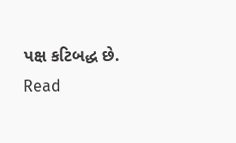પક્ષ કટિબદ્ધ છે.
Read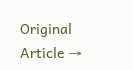Original Article →